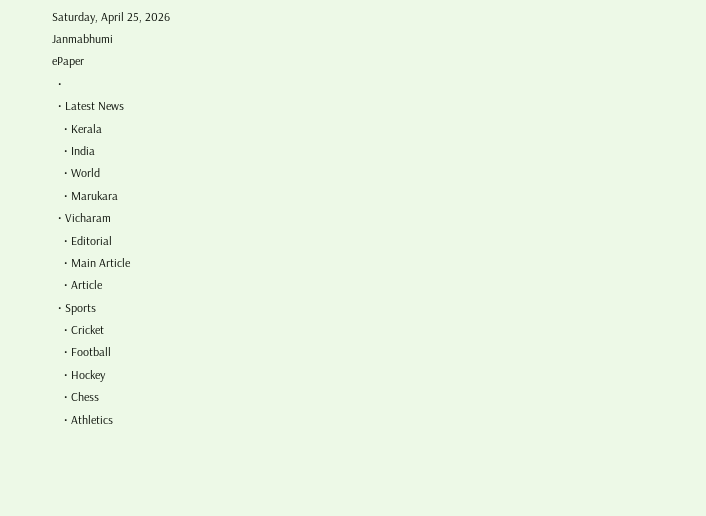Saturday, April 25, 2026
Janmabhumi
ePaper
  •
  • Latest News
    • Kerala
    • India
    • World
    • Marukara
  • Vicharam
    • Editorial
    • Main Article
    • Article
  • Sports
    • Cricket
    • Football
    • Hockey
    • Chess
    • Athletics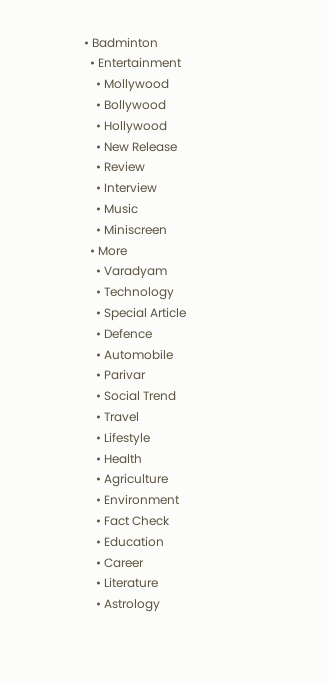• Badminton
  • Entertainment
    • Mollywood
    • Bollywood
    • Hollywood
    • New Release
    • Review
    • Interview
    • Music
    • Miniscreen
  • More
    • Varadyam
    • Technology
    • Special Article
    • Defence
    • Automobile
    • Parivar
    • Social Trend
    • Travel
    • Lifestyle
    • Health
    • Agriculture
    • Environment
    • Fact Check
    • Education
    • Career
    • Literature
    • Astrology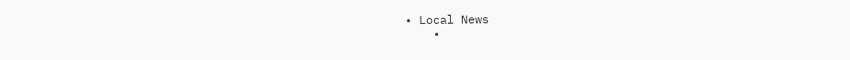• Local News
    •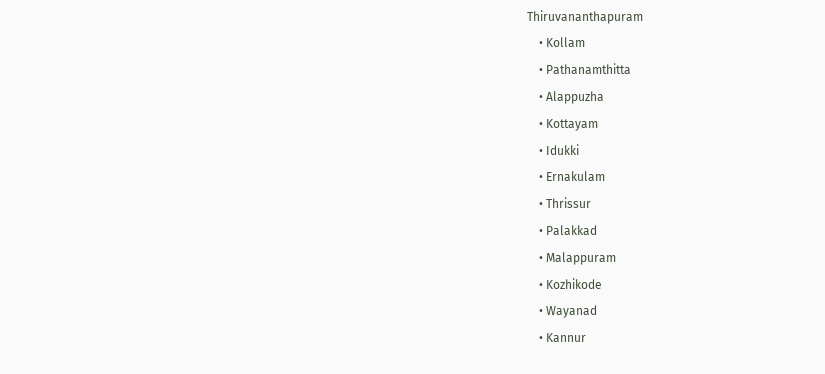Thiruvananthapuram
    • Kollam
    • Pathanamthitta
    • Alappuzha
    • Kottayam
    • Idukki
    • Ernakulam
    • Thrissur
    • Palakkad
    • Malappuram
    • Kozhikode
    • Wayanad
    • Kannur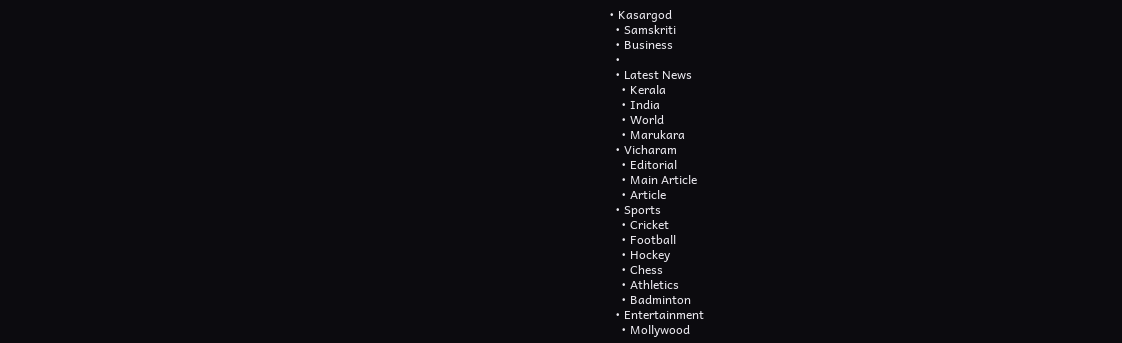• Kasargod
  • Samskriti
  • Business
  •
  • Latest News
    • Kerala
    • India
    • World
    • Marukara
  • Vicharam
    • Editorial
    • Main Article
    • Article
  • Sports
    • Cricket
    • Football
    • Hockey
    • Chess
    • Athletics
    • Badminton
  • Entertainment
    • Mollywood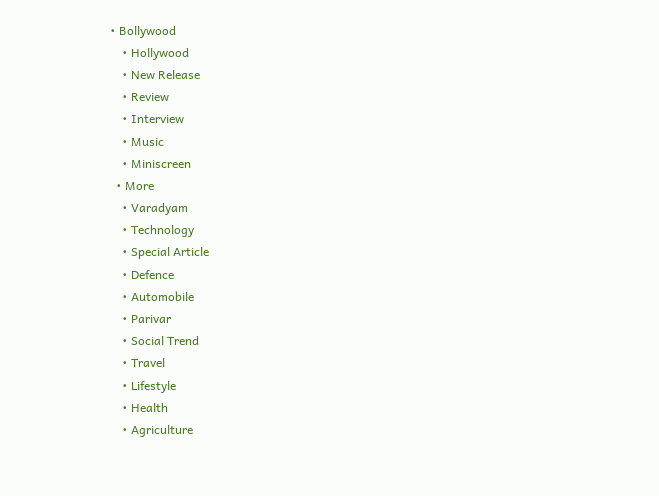• Bollywood
    • Hollywood
    • New Release
    • Review
    • Interview
    • Music
    • Miniscreen
  • More
    • Varadyam
    • Technology
    • Special Article
    • Defence
    • Automobile
    • Parivar
    • Social Trend
    • Travel
    • Lifestyle
    • Health
    • Agriculture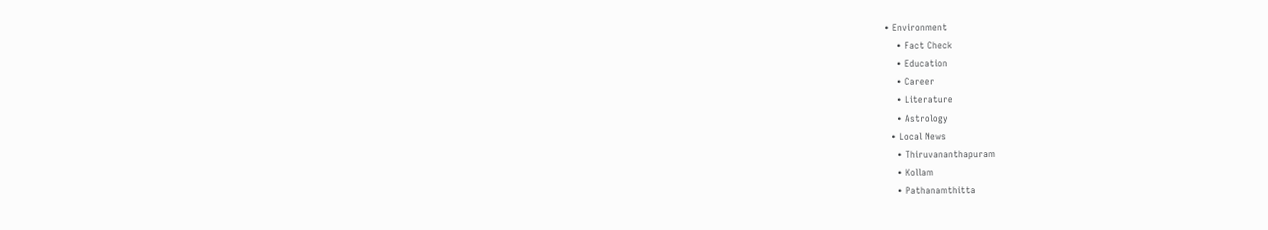• Environment
    • Fact Check
    • Education
    • Career
    • Literature
    • Astrology
  • Local News
    • Thiruvananthapuram
    • Kollam
    • Pathanamthitta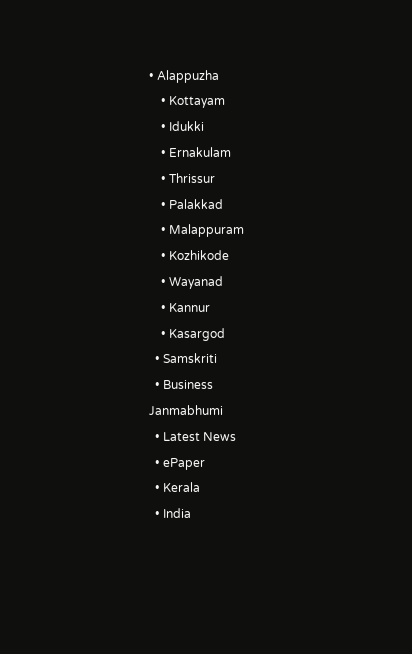• Alappuzha
    • Kottayam
    • Idukki
    • Ernakulam
    • Thrissur
    • Palakkad
    • Malappuram
    • Kozhikode
    • Wayanad
    • Kannur
    • Kasargod
  • Samskriti
  • Business
Janmabhumi
  • Latest News
  • ePaper
  • Kerala
  • India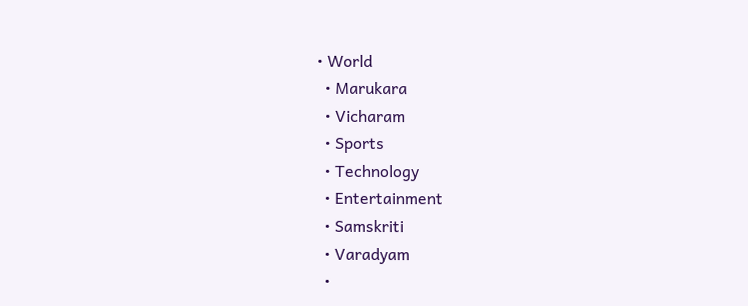• World
  • Marukara
  • Vicharam
  • Sports
  • Technology
  • Entertainment
  • Samskriti
  • Varadyam
  •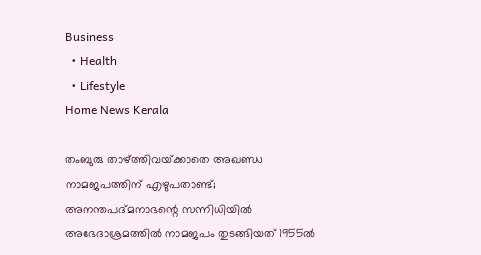Business
  • Health
  • Lifestyle
Home News Kerala

തംബുരു താഴ്‌ത്തിവയ്‌ക്കാതെ അഖണ്ഡ നാമജപത്തിന് എഴുപതാണ്ട്; അനന്തപദ്മനാഭന്റെ സന്നിധിയില്‍ അഭേദാശ്രമത്തിൽ നാമജപം തുടങ്ങിയത് 1955ൽ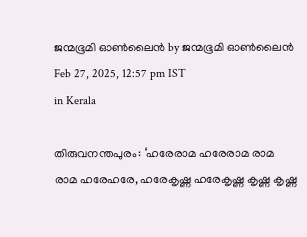ജന്മഭൂമി ഓണ്‍ലൈന്‍ by ജന്മഭൂമി ഓണ്‍ലൈന്‍
Feb 27, 2025, 12:57 pm IST
in Kerala

തിരുവനന്തപുരം: ‘ഹരേരാമ ഹരേരാമ രാമ രാമ ഹരേഹരേ, ഹരേകൃഷ്ണ ഹരേകൃഷ്ണ കൃഷ്ണ കൃഷ്ണ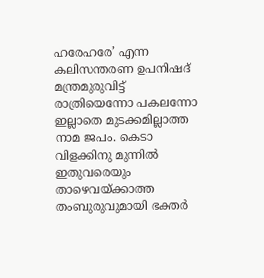ഹരേഹരേ’ എന്ന കലിസന്തരണ ഉപനിഷദ് മന്ത്രമുരുവിട്ട് രാത്രിയെന്നോ പകലന്നോ ഇല്ലാതെ മുടക്കമില്ലാത്ത നാമ ജപം. കെടാ വിളക്കിനു മുന്നില്‍ ഇതുവരെയും താഴെവയ്‌ക്കാത്ത തംബുരുവുമായി ഭക്തര്‍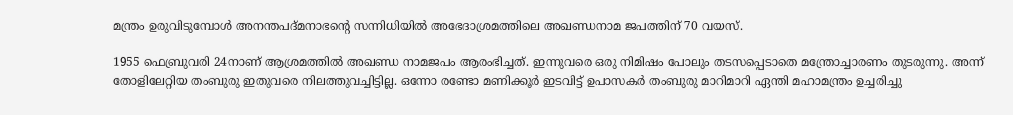മന്ത്രം ഉരുവിടുമ്പോള്‍ അനന്തപദ്മനാഭന്റെ സന്നിധിയില്‍ അഭേദാശ്രമത്തിലെ അഖണ്ഡനാമ ജപത്തിന് 70 വയസ്.

1955 ഫെബ്രുവരി 24നാണ് ആശ്രമത്തില്‍ അഖണ്ഡ നാമജപം ആരംഭിച്ചത്. ഇന്നുവരെ ഒരു നിമിഷം പോലും തടസപ്പെടാതെ മന്ത്രോച്ചാരണം തുടരുന്നു. അന്ന് തോളിലേറ്റിയ തംബുരു ഇതുവരെ നിലത്തുവച്ചിട്ടില്ല. ഒന്നോ രണ്ടോ മണിക്കൂര്‍ ഇടവിട്ട് ഉപാസകര്‍ തംബുരു മാറിമാറി ഏന്തി മഹാമന്ത്രം ഉച്ചരിച്ചു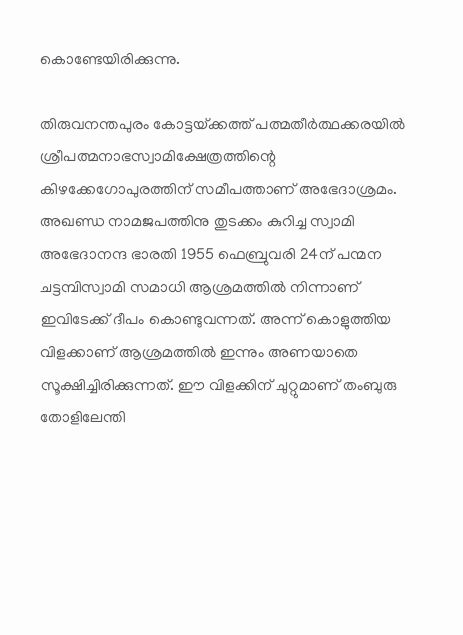കൊണ്ടേയിരിക്കുന്നു.

തിരുവനന്തപുരം കോട്ടയ്‌ക്കത്ത് പത്മതീര്‍ത്ഥക്കരയില്‍ ശ്രീപത്മനാഭസ്വാമിക്ഷേത്രത്തിന്റെ കിഴക്കേഗോപുരത്തിന് സമീപത്താണ് അഭേദാശ്രമം. അഖണ്ഡ നാമജപത്തിനു തുടക്കം കുറിച്ച സ്വാമി അഭേദാനന്ദ ഭാരതി 1955 ഫെബ്രുവരി 24ന് പന്മന ചട്ടമ്പിസ്വാമി സമാധി ആശ്രമത്തില്‍ നിന്നാണ് ഇവിടേക്ക് ദീപം കൊണ്ടുവന്നത്. അന്ന് കൊളുത്തിയ വിളക്കാണ് ആശ്രമത്തില്‍ ഇന്നും അണയാതെ സൂക്ഷിച്ചിരിക്കുന്നത്. ഈ വിളക്കിന് ചുറ്റുമാണ് തംബുരു തോളിലേന്തി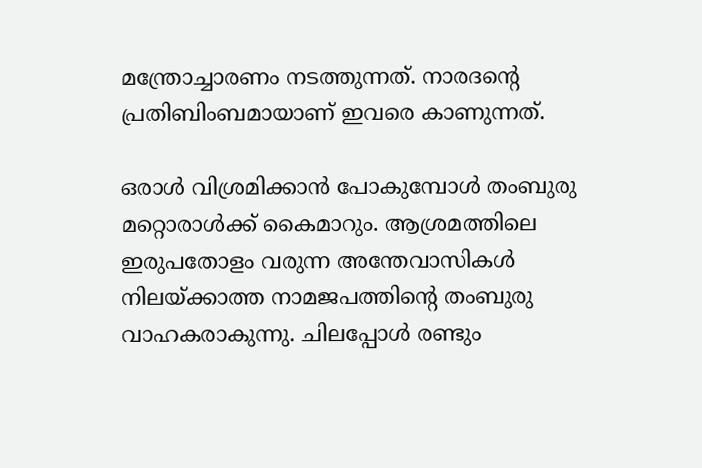മന്ത്രോച്ചാരണം നടത്തുന്നത്. നാരദന്റെ പ്രതിബിംബമായാണ് ഇവരെ കാണുന്നത്.

ഒരാള്‍ വിശ്രമിക്കാന്‍ പോകുമ്പോള്‍ തംബുരു മറ്റൊരാള്‍ക്ക് കൈമാറും. ആശ്രമത്തിലെ ഇരുപതോളം വരുന്ന അന്തേവാസികള്‍ നിലയ്‌ക്കാത്ത നാമജപത്തിന്റെ തംബുരു വാഹകരാകുന്നു. ചിലപ്പോള്‍ രണ്ടും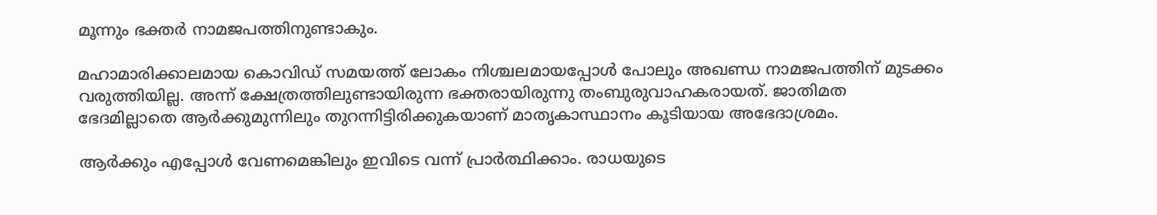മൂന്നും ഭക്തര്‍ നാമജപത്തിനുണ്ടാകും.

മഹാമാരിക്കാലമായ കൊവിഡ് സമയത്ത് ലോകം നിശ്ചലമായപ്പോള്‍ പോലും അഖണ്ഡ നാമജപത്തിന് മുടക്കം വരുത്തിയില്ല. അന്ന് ക്ഷേത്രത്തിലുണ്ടായിരുന്ന ഭക്തരായിരുന്നു തംബുരുവാഹകരായത്. ജാതിമത ഭേദമില്ലാതെ ആര്‍ക്കുമുന്നിലും തുറന്നിട്ടിരിക്കുകയാണ് മാതൃകാസ്ഥാനം കൂടിയായ അഭേദാശ്രമം.

ആര്‍ക്കും എപ്പോള്‍ വേണമെങ്കിലും ഇവിടെ വന്ന് പ്രാര്‍ത്ഥിക്കാം. രാധയുടെ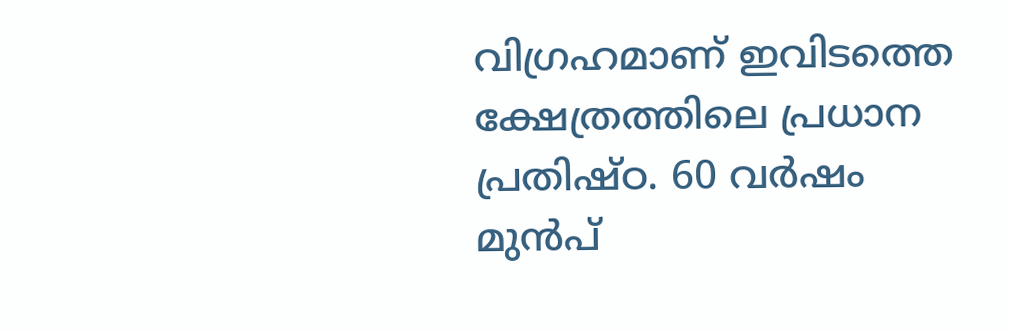വിഗ്രഹമാണ് ഇവിടത്തെ ക്ഷേത്രത്തിലെ പ്രധാന പ്രതിഷ്ഠ. 60 വര്‍ഷം മുന്‍പ്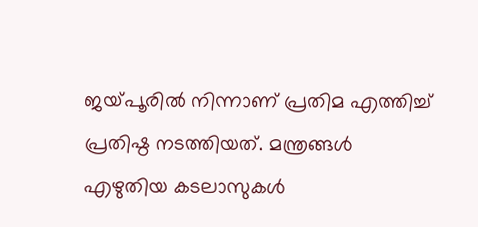ജയ്‌പൂരില്‍ നിന്നാണ് പ്രതിമ എത്തിച്ച് പ്രതിഷ്ഠ നടത്തിയത്. മന്ത്രങ്ങള്‍ എഴുതിയ കടലാസുകള്‍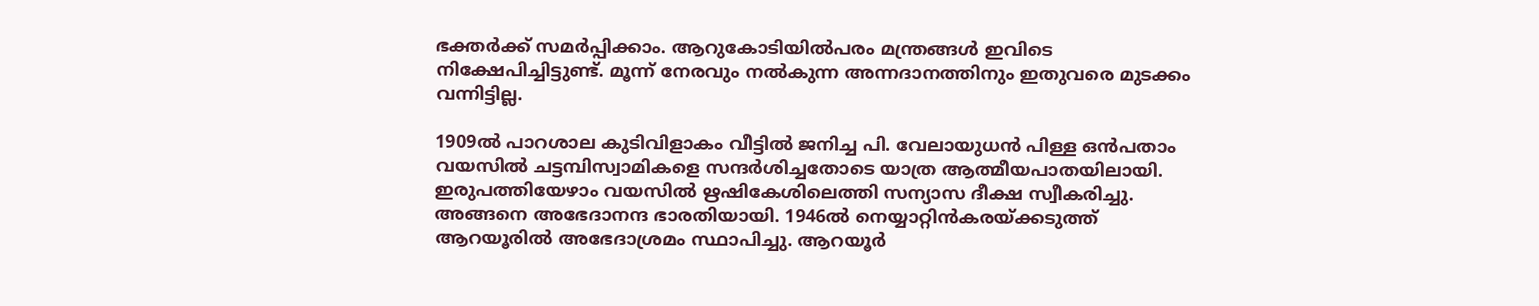ഭക്തര്‍ക്ക് സമര്‍പ്പിക്കാം. ആറുകോടിയില്‍പരം മന്ത്രങ്ങള്‍ ഇവിടെ നിക്ഷേപിച്ചിട്ടുണ്ട്. മൂന്ന് നേരവും നല്‍കുന്ന അന്നദാനത്തിനും ഇതുവരെ മുടക്കം വന്നിട്ടില്ല.

1909ല്‍ പാറശാല കുടിവിളാകം വീട്ടില്‍ ജനിച്ച പി. വേലായുധന്‍ പിള്ള ഒന്‍പതാം വയസില്‍ ചട്ടമ്പിസ്വാമികളെ സന്ദര്‍ശിച്ചതോടെ യാത്ര ആത്മീയപാതയിലായി. ഇരുപത്തിയേഴാം വയസില്‍ ഋഷികേശിലെത്തി സന്യാസ ദീക്ഷ സ്വീകരിച്ചു. അങ്ങനെ അഭേദാനന്ദ ഭാരതിയായി. 1946ല്‍ നെയ്യാറ്റിന്‍കരയ്‌ക്കടുത്ത് ആറയൂരില്‍ അഭേദാശ്രമം സ്ഥാപിച്ചു. ആറയൂര്‍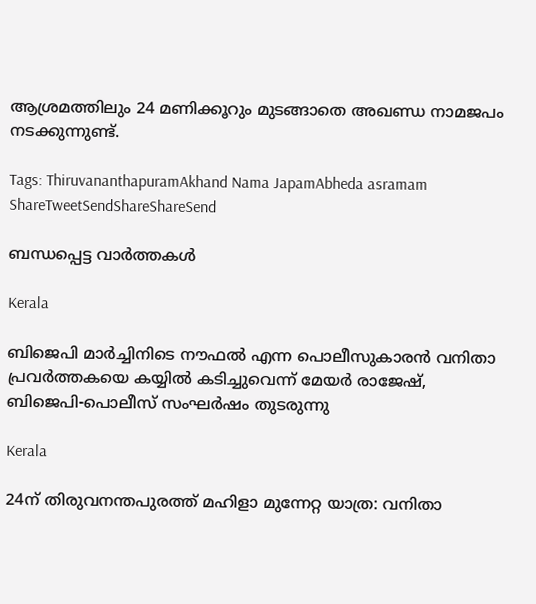ആശ്രമത്തിലും 24 മണിക്കൂറും മുടങ്ങാതെ അഖണ്ഡ നാമജപം നടക്കുന്നുണ്ട്.

Tags: ThiruvananthapuramAkhand Nama JapamAbheda asramam
ShareTweetSendShareShareSend

ബന്ധപ്പെട്ട വാര്‍ത്തകള്‍

Kerala

ബിജെപി മാര്‍ച്ചിനിടെ നൗഫല്‍ എന്ന പൊലീസുകാരന്‍ വനിതാ പ്രവര്‍ത്തകയെ കയ്യില്‍ കടിച്ചുവെന്ന് മേയര്‍ രാജേഷ്, ബിജെപി-പൊലീസ് സംഘര്‍ഷം തുടരുന്നു

Kerala

24ന് തിരുവനന്തപുരത്ത് മഹിളാ മുന്നേറ്റ യാത്ര: വനിതാ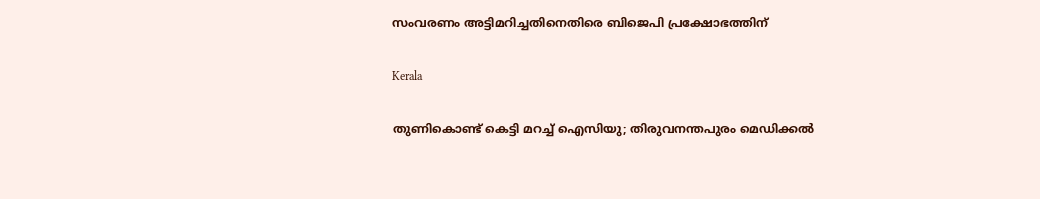സംവരണം അട്ടിമറിച്ചതിനെതിരെ ബിജെപി പ്രക്ഷോഭത്തിന്

Kerala

തുണികൊണ്ട് കെട്ടി മറച്ച് ഐസിയു; തിരുവനന്തപുരം മെഡിക്കൽ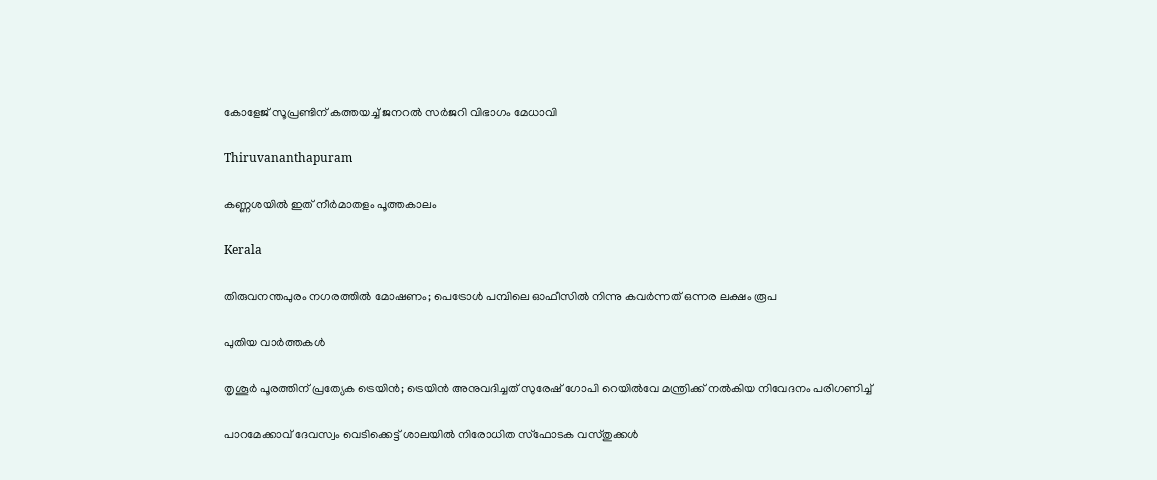കോളേജ് സൂപ്രണ്ടിന് കത്തയച്ച് ജനറൽ സർജറി വിഭാഗം മേധാവി

Thiruvananthapuram

കണ്ണശയില്‍ ഇത് നീര്‍മാതളം പൂത്തകാലം

Kerala

തിരുവനന്തപുരം നഗരത്തിൽ മോഷണം; പെട്രോൾ പമ്പിലെ ഓഫീസിൽ നിന്നു കവർന്നത് ഒന്നര ലക്ഷം രൂപ

പുതിയ വാര്‍ത്തകള്‍

തൃശൂര്‍ പൂരത്തിന് പ്രത്യേക ട്രെയിന്‍; ട്രെയിന്‍ അനുവദിച്ചത് സുരേഷ് ഗോപി റെയില്‍വേ മന്ത്രിക്ക് നല്‍കിയ നിവേദനം പരിഗണിച്ച്

പാറമേക്കാവ് ദേവസ്വം വെടിക്കെട്ട് ശാലയില്‍ നിരോധിത സ്‌ഫോടക വസ്തുക്കള്‍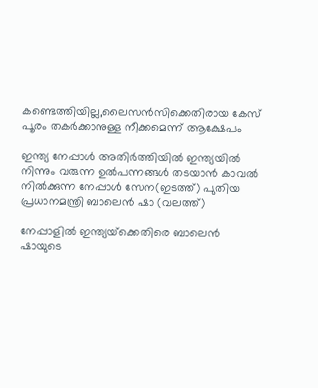കണ്ടെത്തിയില്ല,ലൈസന്‍സിക്കെതിരായ കേസ് പൂരം തകര്‍ക്കാനുള്ള നീക്കമെന്ന് ആക്ഷേപം

ഇന്ത്യ നേപ്പാള്‍ അതിര്‍ത്തിയില്‍ ഇന്ത്യയില്‍ നിന്നും വരുന്ന ഉല്‍പന്നങ്ങള്‍ തടയാന്‍ കാവല്‍ നില്‍ക്കുന്ന നേപ്പാള്‍ സേന(ഇടത്ത്) പുതിയ പ്രധാനമന്ത്രി ബാലെന്‍ ഷാ (വലത്ത്)

നേപ്പാളില്‍ ഇന്ത്യയ്‌ക്കെതിരെ ബാലെന്‍ ഷായുടെ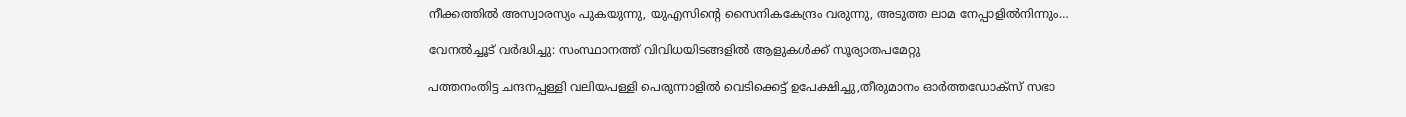നീക്കത്തില്‍ അസ്വാരസ്യം പുകയുന്നു, യുഎസിന്റെ സൈനികകേന്ദ്രം വരുന്നു, അടുത്ത ലാമ നേപ്പാളില്‍നിന്നും…

വേനല്‍ച്ചൂട് വര്‍ദ്ധിച്ചു: സംസ്ഥാനത്ത് വിവിധയിടങ്ങളില്‍ ആളുകള്‍ക്ക് സൂര്യാതപമേറ്റു

പത്തനംതിട്ട ചന്ദനപ്പള്ളി വലിയപള്ളി പെരുന്നാളില്‍ വെടിക്കെട്ട് ഉപേക്ഷിച്ചു,തീരുമാനം ഓര്‍ത്തഡോക്‌സ് സഭാ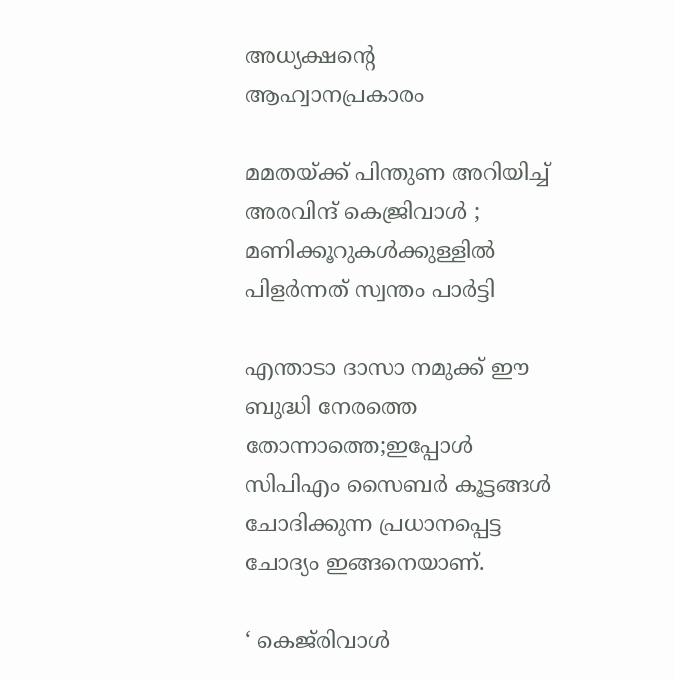അധ്യക്ഷന്റെ ആഹ്വാനപ്രകാരം

മമതയ്‌ക്ക് പിന്തുണ അറിയിച്ച് അരവിന്ദ് കെജ്രിവാൾ ; മണിക്കൂറുകൾക്കുള്ളിൽ പിളർന്നത് സ്വന്തം പാർട്ടി

എന്താടാ ദാസാ നമുക്ക് ഈ ബുദ്ധി നേരത്തെ തോന്നാത്തെ;ഇപ്പോൾ സിപിഎം സൈബർ കൂട്ടങ്ങൾ ചോദിക്കുന്ന പ്രധാനപ്പെട്ട ചോദ്യം ഇങ്ങനെയാണ്.

‘ കെജ്‌രിവാൾ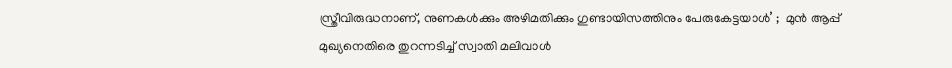സ്ത്രീവിരുദ്ധനാണ്, നുണകൾക്കും അഴിമതിക്കും ഗുണ്ടായിസത്തിനും പേരുകേട്ടയാൾ’ ;  മുൻ ആപ്പ് മുഖ്യനെതിരെ തുറന്നടിച്ച് സ്വാതി മലിവാൾ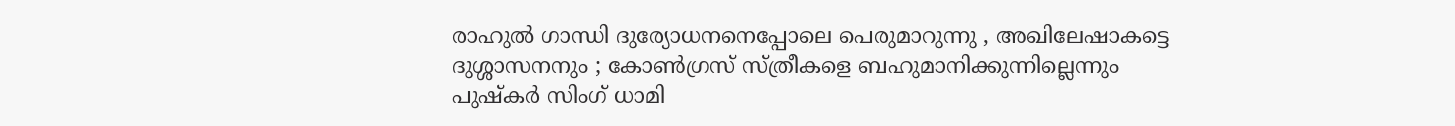രാഹുൽ ഗാന്ധി ദുര്യോധനനെപ്പോലെ പെരുമാറുന്നു , അഖിലേഷാകട്ടെ ദുശ്ശാസനനും ; കോൺഗ്രസ് സ്ത്രീകളെ ബഹുമാനിക്കുന്നില്ലെന്നും പുഷ്‌കർ സിംഗ് ധാമി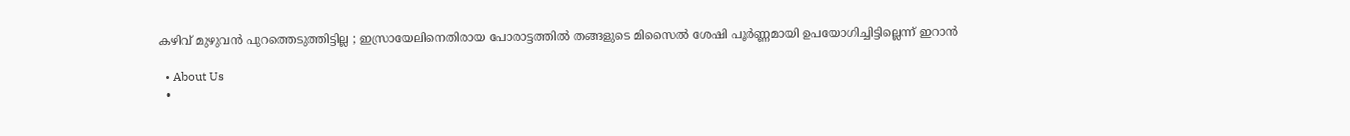കഴിവ് മുഴുവൻ പുറത്തെടുത്തിട്ടില്ല ; ഇസ്രായേലിനെതിരായ പോരാട്ടത്തിൽ തങ്ങളുടെ മിസൈൽ ശേഷി പൂർണ്ണമായി ഉപയോഗിച്ചിട്ടില്ലെന്ന് ഇറാൻ

  • About Us
  •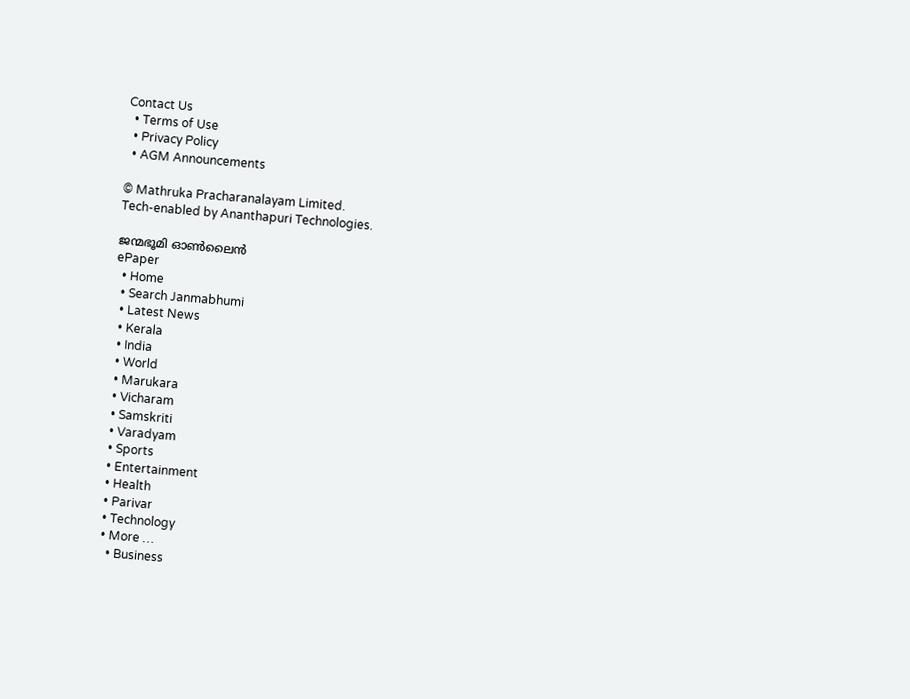Contact Us
  • Terms of Use
  • Privacy Policy
  • AGM Announcements

© Mathruka Pracharanalayam Limited.
Tech-enabled by Ananthapuri Technologies.

ജന്മഭൂമി ഓണ്‍ലൈന്‍
ePaper
  • Home
  • Search Janmabhumi
  • Latest News
  • Kerala
  • India
  • World
  • Marukara
  • Vicharam
  • Samskriti
  • Varadyam
  • Sports
  • Entertainment
  • Health
  • Parivar
  • Technology
  • More …
    • Business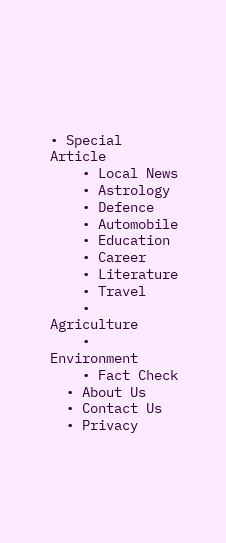• Special Article
    • Local News
    • Astrology
    • Defence
    • Automobile
    • Education
    • Career
    • Literature
    • Travel
    • Agriculture
    • Environment
    • Fact Check
  • About Us
  • Contact Us
  • Privacy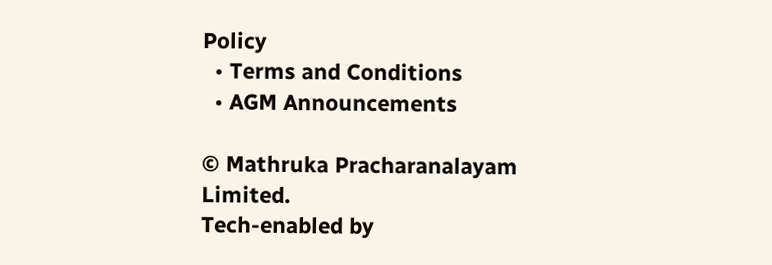Policy
  • Terms and Conditions
  • AGM Announcements

© Mathruka Pracharanalayam Limited.
Tech-enabled by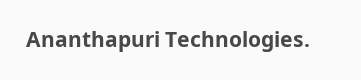Ananthapuri Technologies.